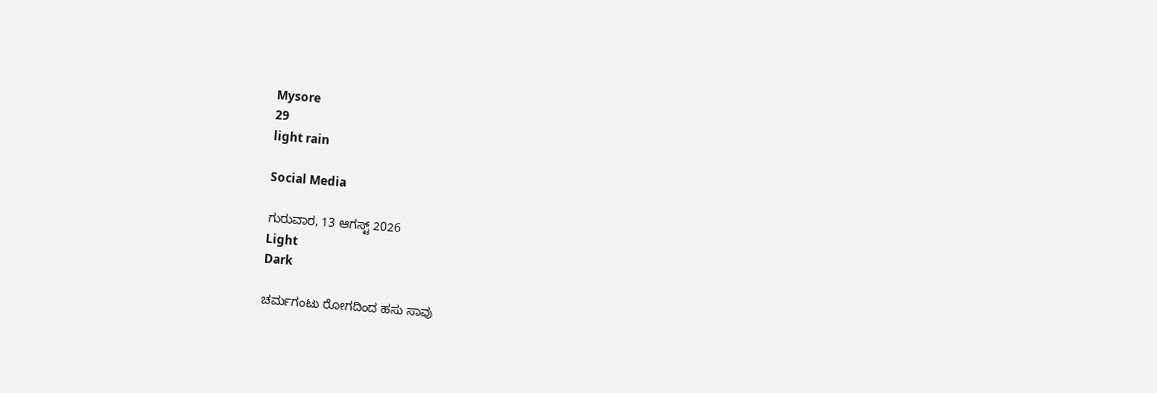Mysore
29
light rain

Social Media

ಗುರುವಾರ, 13 ಆಗಸ್ಟ್ 2026
Light
Dark

ಚರ್ಮಗಂಟು ರೋಗದಿಂದ ಹಸು ಸಾವು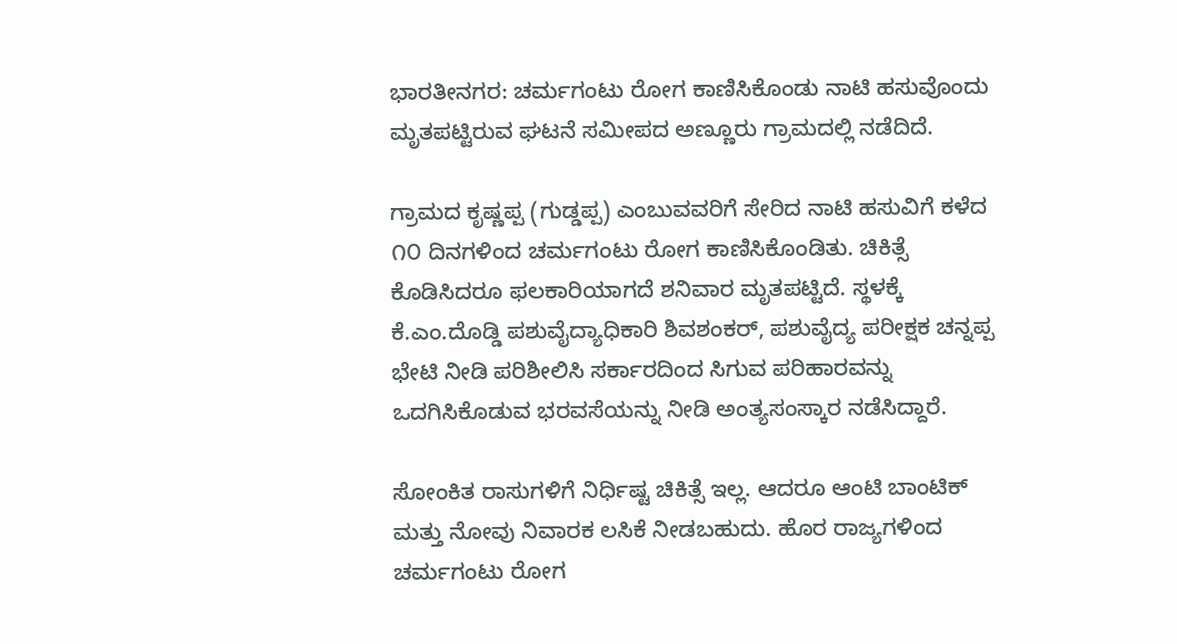ಭಾರತೀನಗರ: ಚರ್ಮಗಂಟು ರೋಗ ಕಾಣಿಸಿಕೊಂಡು ನಾಟಿ ಹಸುವೊಂದು ಮೃತಪಟ್ಟಿರುವ ಘಟನೆ ಸಮೀಪದ ಅಣ್ಣೂರು ಗ್ರಾಮದಲ್ಲಿ ನಡೆದಿದೆ.

ಗ್ರಾಮದ ಕೃಷ್ಣಪ್ಪ (ಗುಡ್ಡಪ್ಪ) ಎಂಬುವವರಿಗೆ ಸೇರಿದ ನಾಟಿ ಹಸುವಿಗೆ ಕಳೆದ ೧೦ ದಿನಗಳಿಂದ ಚರ್ಮಗಂಟು ರೋಗ ಕಾಣಿಸಿಕೊಂಡಿತು. ಚಿಕಿತ್ಸೆ ಕೊಡಿಸಿದರೂ ಫಲಕಾರಿಯಾಗದೆ ಶನಿವಾರ ಮೃತಪಟ್ಟಿದೆ. ಸ್ಥಳಕ್ಕೆ ಕೆ.ಎಂ.ದೊಡ್ಡಿ ಪಶುವೈದ್ಯಾಧಿಕಾರಿ ಶಿವಶಂಕರ್, ಪಶುವೈದ್ಯ ಪರೀಕ್ಷಕ ಚನ್ನಪ್ಪ ಭೇಟಿ ನೀಡಿ ಪರಿಶೀಲಿಸಿ ಸರ್ಕಾರದಿಂದ ಸಿಗುವ ಪರಿಹಾರವನ್ನು ಒದಗಿಸಿಕೊಡುವ ಭರವಸೆಯನ್ನು ನೀಡಿ ಅಂತ್ಯಸಂಸ್ಕಾರ ನಡೆಸಿದ್ದಾರೆ.

ಸೋಂಕಿತ ರಾಸುಗಳಿಗೆ ನಿರ್ಧಿಷ್ಟ ಚಿಕಿತ್ಸೆ ಇಲ್ಲ. ಆದರೂ ಆಂಟಿ ಬಾಂಟಿಕ್ ಮತ್ತು ನೋವು ನಿವಾರಕ ಲಸಿಕೆ ನೀಡಬಹುದು. ಹೊರ ರಾಜ್ಯಗಳಿಂದ ಚರ್ಮಗಂಟು ರೋಗ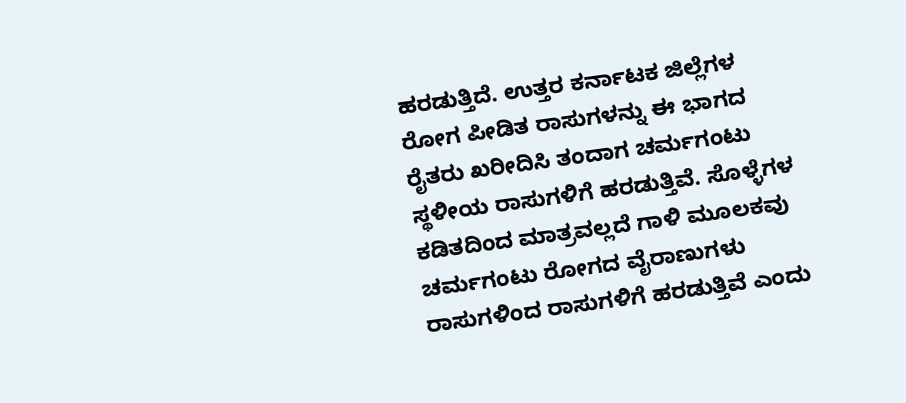ಹರಡುತ್ತಿದೆ. ಉತ್ತರ ಕರ್ನಾಟಕ ಜಿಲ್ಲೆಗಳ ರೋಗ ಪೀಡಿತ ರಾಸುಗಳನ್ನು ಈ ಭಾಗದ ರೈತರು ಖರೀದಿಸಿ ತಂದಾಗ ಚರ್ಮಗಂಟು ಸ್ಥಳೀಯ ರಾಸುಗಳಿಗೆ ಹರಡುತ್ತಿವೆ. ಸೊಳ್ಳೆಗಳ ಕಡಿತದಿಂದ ಮಾತ್ರವಲ್ಲದೆ ಗಾಳಿ ಮೂಲಕವು ಚರ್ಮಗಂಟು ರೋಗದ ವೈರಾಣುಗಳು ರಾಸುಗಳಿಂದ ರಾಸುಗಳಿಗೆ ಹರಡುತ್ತಿವೆ ಎಂದು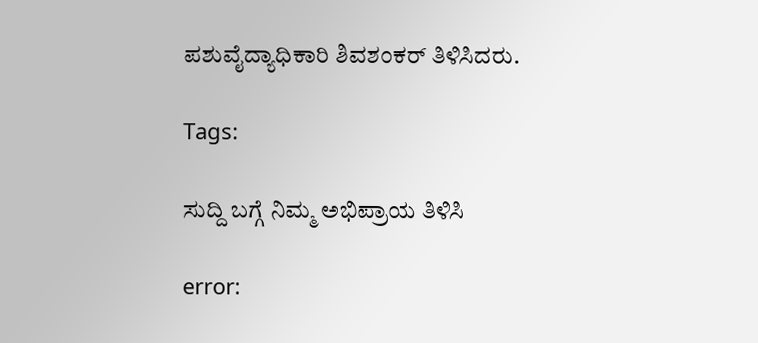ಪಶುವೈದ್ಯಾಧಿಕಾರಿ ಶಿವಶಂಕರ್ ತಿಳಿಸಿದರು.

Tags:

ಸುದ್ದಿ ಬಗ್ಗೆ ನಿಮ್ಮ ಅಭಿಪ್ರಾಯ ತಿಳಿಸಿ

error: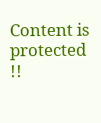Content is protected !!